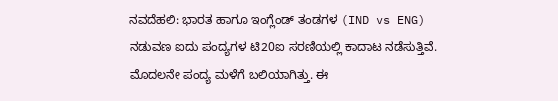ನವದೆಹಲಿ: ಭಾರತ ಹಾಗೂ ಇಂಗ್ಲೆಂಡ್ ತಂಡಗಳ (IND vs ENG) ನಡುವಣ ಐದು ಪಂದ್ಯಗಳ ಟಿ20ಐ ಸರಣಿಯಲ್ಲಿ ಕಾದಾಟ ನಡೆಸುತ್ತಿವೆ. ಮೊದಲನೇ ಪಂದ್ಯ ಮಳೆಗೆ ಬಲಿಯಾಗಿತ್ತು. ಈ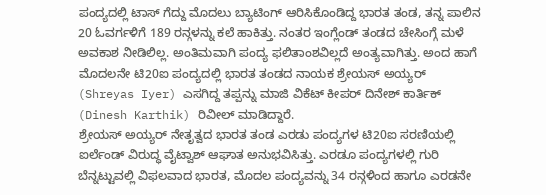ಪಂದ್ಯದಲ್ಲಿ ಟಾಸ್ ಗೆದ್ದು ಮೊದಲು ಬ್ಯಾಟಿಂಗ್ ಆರಿಸಿಕೊಂಡಿದ್ದ ಭಾರತ ತಂಡ, ತನ್ನ ಪಾಲಿನ 20 ಓವರ್ಗಳಿಗೆ 189 ರನ್ಗಳನ್ನು ಕಲೆ ಹಾಕಿತ್ತು. ನಂತರ ಇಂಗ್ಲೆಂಡ್ ತಂಡದ ಚೇಸಿಂಗ್ಗೆ ಮಳೆ ಅವಕಾಶ ನೀಡಿಲಿಲ್ಲ. ಅಂತಿಮವಾಗಿ ಪಂದ್ಯ ಫಲಿತಾಂಶವಿಲ್ಲದೆ ಅಂತ್ಯವಾಗಿತ್ತು. ಅಂದ ಹಾಗೆ ಮೊದಲನೇ ಟಿ20ಐ ಪಂದ್ಯದಲ್ಲಿ ಭಾರತ ತಂಡದ ನಾಯಕ ಶ್ರೇಯಸ್ ಅಯ್ಯರ್ (Shreyas Iyer) ಎಸಗಿದ್ದ ತಪ್ಪನ್ನು ಮಾಜಿ ವಿಕೆಟ್ ಕೀಪರ್ ದಿನೇಶ್ ಕಾರ್ತಿಕ್ (Dinesh Karthik) ರಿವೀಲ್ ಮಾಡಿದ್ದಾರೆ.
ಶ್ರೇಯಸ್ ಅಯ್ಯರ್ ನೇತೃತ್ವದ ಭಾರತ ತಂಡ ಎರಡು ಪಂದ್ಯಗಳ ಟಿ20ಐ ಸರಣಿಯಲ್ಲಿ ಐರ್ಲೆಂಡ್ ವಿರುದ್ಧ ವೈಟ್ವಾಶ್ ಆಘಾತ ಅನುಭವಿಸಿತ್ತು. ಎರಡೂ ಪಂದ್ಯಗಳಲ್ಲಿ ಗುರಿ ಬೆನ್ನಟ್ಟುವಲ್ಲಿ ವಿಫಲವಾದ ಭಾರತ, ಮೊದಲ ಪಂದ್ಯವನ್ನು 34 ರನ್ಗಳಿಂದ ಹಾಗೂ ಎರಡನೇ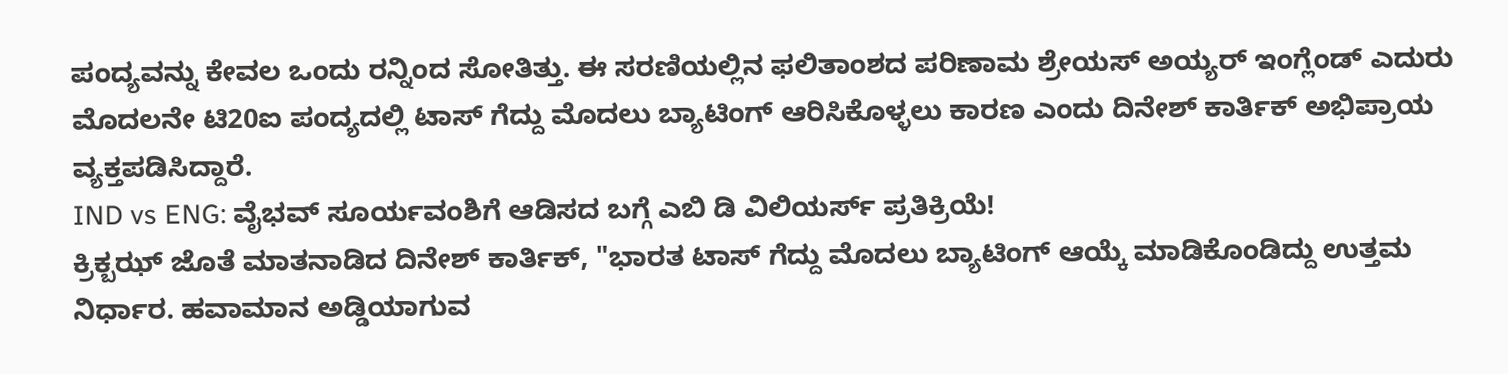ಪಂದ್ಯವನ್ನು ಕೇವಲ ಒಂದು ರನ್ನಿಂದ ಸೋತಿತ್ತು. ಈ ಸರಣಿಯಲ್ಲಿನ ಫಲಿತಾಂಶದ ಪರಿಣಾಮ ಶ್ರೇಯಸ್ ಅಯ್ಯರ್ ಇಂಗ್ಲೆಂಡ್ ಎದುರು ಮೊದಲನೇ ಟಿ20ಐ ಪಂದ್ಯದಲ್ಲಿ ಟಾಸ್ ಗೆದ್ದು ಮೊದಲು ಬ್ಯಾಟಿಂಗ್ ಆರಿಸಿಕೊಳ್ಳಲು ಕಾರಣ ಎಂದು ದಿನೇಶ್ ಕಾರ್ತಿಕ್ ಅಭಿಪ್ರಾಯ ವ್ಯಕ್ತಪಡಿಸಿದ್ದಾರೆ.
IND vs ENG: ವೈಭವ್ ಸೂರ್ಯವಂಶಿಗೆ ಆಡಿಸದ ಬಗ್ಗೆ ಎಬಿ ಡಿ ವಿಲಿಯರ್ಸ್ ಪ್ರತಿಕ್ರಿಯೆ!
ಕ್ರಿಕ್ಬಝ್ ಜೊತೆ ಮಾತನಾಡಿದ ದಿನೇಶ್ ಕಾರ್ತಿಕ್, "ಭಾರತ ಟಾಸ್ ಗೆದ್ದು ಮೊದಲು ಬ್ಯಾಟಿಂಗ್ ಆಯ್ಕೆ ಮಾಡಿಕೊಂಡಿದ್ದು ಉತ್ತಮ ನಿರ್ಧಾರ. ಹವಾಮಾನ ಅಡ್ಡಿಯಾಗುವ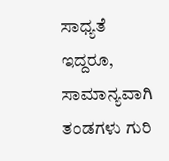ಸಾಧ್ಯತೆ ಇದ್ದರೂ, ಸಾಮಾನ್ಯವಾಗಿ ತಂಡಗಳು ಗುರಿ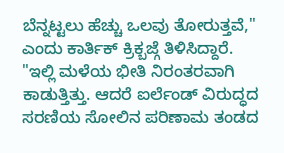ಬೆನ್ನಟ್ಟಲು ಹೆಚ್ಚು ಒಲವು ತೋರುತ್ತವೆ," ಎಂದು ಕಾರ್ತಿಕ್ ಕ್ರಿಕ್ಬಜ್ಗೆ ತಿಳಿಸಿದ್ದಾರೆ.
"ಇಲ್ಲಿ ಮಳೆಯ ಭೀತಿ ನಿರಂತರವಾಗಿ ಕಾಡುತ್ತಿತ್ತು. ಆದರೆ ಐರ್ಲೆಂಡ್ ವಿರುದ್ಧದ ಸರಣಿಯ ಸೋಲಿನ ಪರಿಣಾಮ ತಂಡದ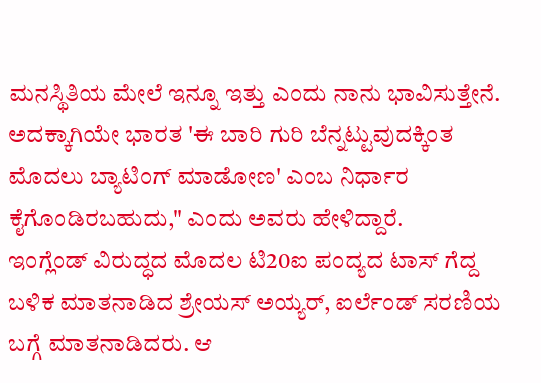ಮನಸ್ಥಿತಿಯ ಮೇಲೆ ಇನ್ನೂ ಇತ್ತು ಎಂದು ನಾನು ಭಾವಿಸುತ್ತೇನೆ. ಅದಕ್ಕಾಗಿಯೇ ಭಾರತ 'ಈ ಬಾರಿ ಗುರಿ ಬೆನ್ನಟ್ಟುವುದಕ್ಕಿಂತ ಮೊದಲು ಬ್ಯಾಟಿಂಗ್ ಮಾಡೋಣ' ಎಂಬ ನಿರ್ಧಾರ ಕೈಗೊಂಡಿರಬಹುದು," ಎಂದು ಅವರು ಹೇಳಿದ್ದಾರೆ.
ಇಂಗ್ಲೆಂಡ್ ವಿರುದ್ಧದ ಮೊದಲ ಟಿ20ಐ ಪಂದ್ಯದ ಟಾಸ್ ಗೆದ್ದ ಬಳಿಕ ಮಾತನಾಡಿದ ಶ್ರೇಯಸ್ ಅಯ್ಯರ್, ಐರ್ಲೆಂಡ್ ಸರಣಿಯ ಬಗ್ಗೆ ಮಾತನಾಡಿದರು. ಆ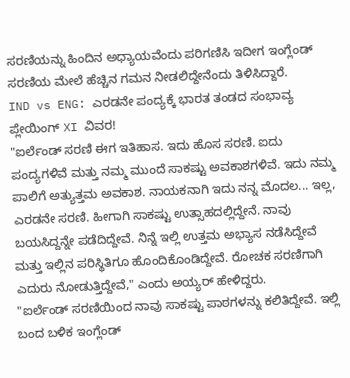ಸರಣಿಯನ್ನು ಹಿಂದಿನ ಅಧ್ಯಾಯವೆಂದು ಪರಿಗಣಿಸಿ ಇದೀಗ ಇಂಗ್ಲೆಂಡ್ ಸರಣಿಯ ಮೇಲೆ ಹೆಚ್ಚಿನ ಗಮನ ನೀಡಲಿದ್ದೇನೆಂದು ತಿಳಿಸಿದ್ದಾರೆ.
IND vs ENG: ಎರಡನೇ ಪಂದ್ಯಕ್ಕೆ ಭಾರತ ತಂಡದ ಸಂಭಾವ್ಯ ಪ್ಲೇಯಿಂಗ್ XI ವಿವರ!
"ಐರ್ಲೆಂಡ್ ಸರಣಿ ಈಗ ಇತಿಹಾಸ. ಇದು ಹೊಸ ಸರಣಿ. ಐದು ಪಂದ್ಯಗಳಿವೆ ಮತ್ತು ನಮ್ಮ ಮುಂದೆ ಸಾಕಷ್ಟು ಅವಕಾಶಗಳಿವೆ. ಇದು ನಮ್ಮ ಪಾಲಿಗೆ ಅತ್ಯುತ್ತಮ ಅವಕಾಶ. ನಾಯಕನಾಗಿ ಇದು ನನ್ನ ಮೊದಲ... ಇಲ್ಲ, ಎರಡನೇ ಸರಣಿ. ಹೀಗಾಗಿ ಸಾಕಷ್ಟು ಉತ್ಸಾಹದಲ್ಲಿದ್ದೇನೆ. ನಾವು ಬಯಸಿದ್ದನ್ನೇ ಪಡೆದಿದ್ದೇವೆ. ನಿನ್ನೆ ಇಲ್ಲಿ ಉತ್ತಮ ಅಭ್ಯಾಸ ನಡೆಸಿದ್ದೇವೆ ಮತ್ತು ಇಲ್ಲಿನ ಪರಿಸ್ಥಿತಿಗೂ ಹೊಂದಿಕೊಂಡಿದ್ದೇವೆ. ರೋಚಕ ಸರಣಿಗಾಗಿ ಎದುರು ನೋಡುತ್ತಿದ್ದೇವೆ," ಎಂದು ಅಯ್ಯರ್ ಹೇಳಿದ್ದರು.
"ಐರ್ಲೆಂಡ್ ಸರಣಿಯಿಂದ ನಾವು ಸಾಕಷ್ಟು ಪಾಠಗಳನ್ನು ಕಲಿತಿದ್ದೇವೆ. ಇಲ್ಲಿ ಬಂದ ಬಳಿಕ ಇಂಗ್ಲೆಂಡ್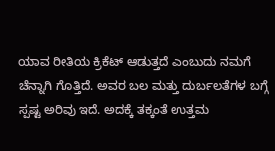ಯಾವ ರೀತಿಯ ಕ್ರಿಕೆಟ್ ಆಡುತ್ತದೆ ಎಂಬುದು ನಮಗೆ ಚೆನ್ನಾಗಿ ಗೊತ್ತಿದೆ. ಅವರ ಬಲ ಮತ್ತು ದುರ್ಬಲತೆಗಳ ಬಗ್ಗೆ ಸ್ಪಷ್ಟ ಅರಿವು ಇದೆ. ಅದಕ್ಕೆ ತಕ್ಕಂತೆ ಉತ್ತಮ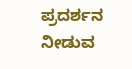ಪ್ರದರ್ಶನ ನೀಡುವ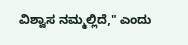ವಿಶ್ವಾಸ ನಮ್ಮಲ್ಲಿದೆ," ಎಂದು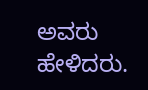ಅವರು ಹೇಳಿದರು.